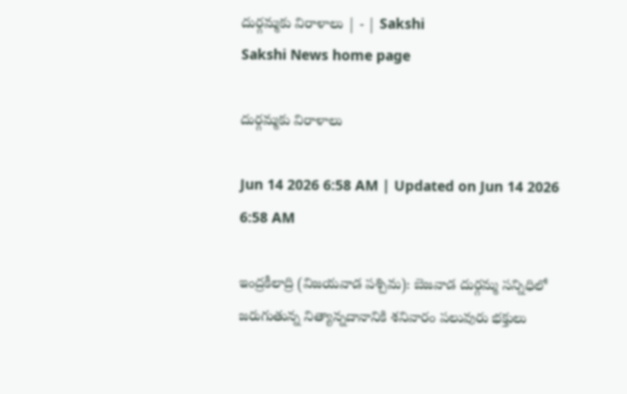దుర్గమ్మకు విరాళాలు | - | Sakshi
Sakshi News home page

దుర్గమ్మకు విరాళాలు

Jun 14 2026 6:58 AM | Updated on Jun 14 2026 6:58 AM

ఇంద్రకీలాద్రి (విజయవాడ పశ్చిమ): బెజవాడ దుర్గమ్మ సన్నిధిలో జరుగుతున్న నిత్యాన్నదానానికి శనివారం పలువురు భక్తులు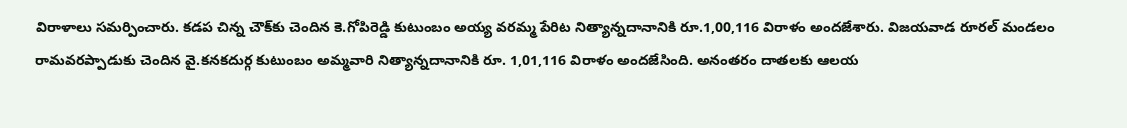విరాళాలు సమర్పించారు. కడప చిన్న చౌక్‌కు చెందిన కె.గోపిరెడ్డి కుటుంబం అయ్య వరమ్మ పేరిట నిత్యాన్నదానానికి రూ.1,00,116 విరాళం అందజేశారు. విజయవాడ రూరల్‌ మండలం రామవరప్పాడుకు చెందిన వై.కనకదుర్గ కుటుంబం అమ్మవారి నిత్యాన్నదానానికి రూ. 1,01,116 విరాళం అందజేసింది. అనంతరం దాతలకు ఆలయ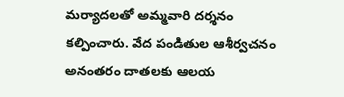మర్యాదలతో అమ్మవారి దర్శనం కల్పించారు. వేద పండితుల ఆశీర్వచనం అనంతరం దాతలకు ఆలయ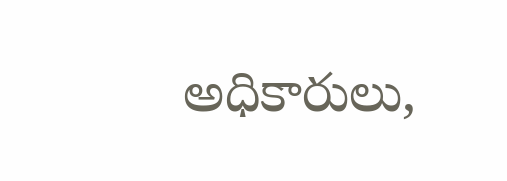అధికారులు,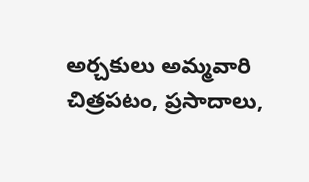అర్చకులు అమ్మవారి చిత్రపటం, ప్రసాదాలు,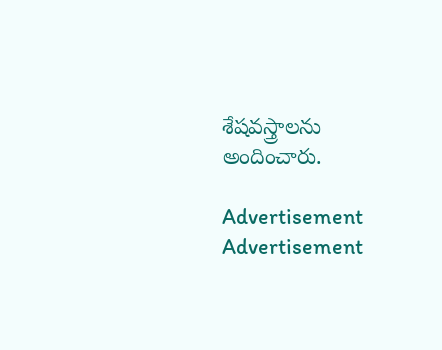శేషవస్త్రాలను అందించారు.

Advertisement
Advertisement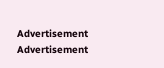Advertisement
Advertisement